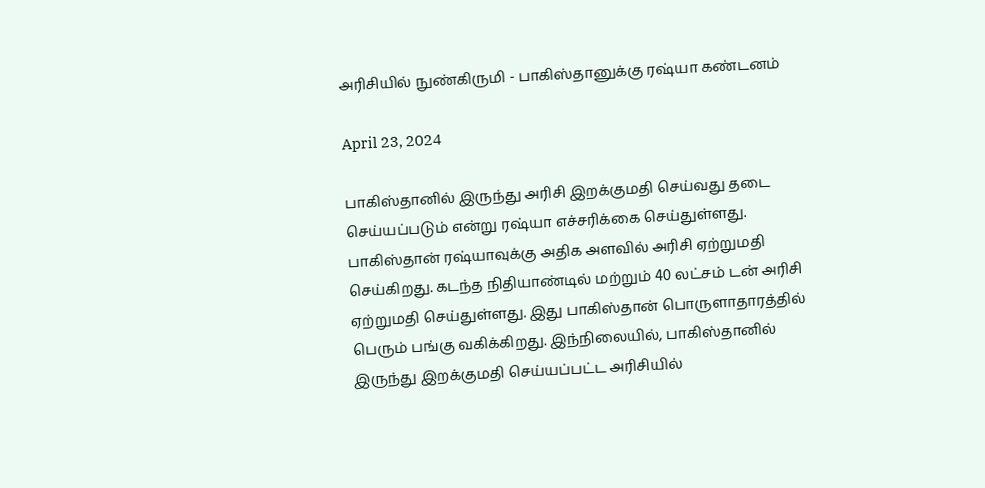அரிசியில் நுண்கிருமி - பாகிஸ்தானுக்கு ரஷ்யா கண்டனம்

April 23, 2024

பாகிஸ்தானில் இருந்து அரிசி இறக்குமதி செய்வது தடை செய்யப்படும் என்று ரஷ்யா எச்சரிக்கை செய்துள்ளது. பாகிஸ்தான் ரஷ்யாவுக்கு அதிக அளவில் அரிசி ஏற்றுமதி செய்கிறது. கடந்த நிதியாண்டில் மற்றும் 40 லட்சம் டன் அரிசி ஏற்றுமதி செய்துள்ளது. இது பாகிஸ்தான் பொருளாதாரத்தில் பெரும் பங்கு வகிக்கிறது. இந்நிலையில், பாகிஸ்தானில் இருந்து இறக்குமதி செய்யப்பட்ட அரிசியில்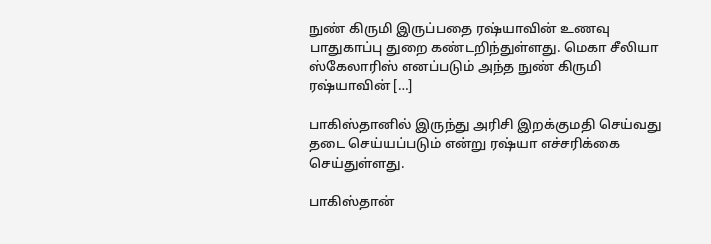நுண் கிருமி இருப்பதை ரஷ்யாவின் உணவு பாதுகாப்பு துறை கண்டறிந்துள்ளது. மெகா சீலியா ஸ்கேலாரிஸ் எனப்படும் அந்த நுண் கிருமி ரஷ்யாவின் […]

பாகிஸ்தானில் இருந்து அரிசி இறக்குமதி செய்வது தடை செய்யப்படும் என்று ரஷ்யா எச்சரிக்கை செய்துள்ளது.

பாகிஸ்தான்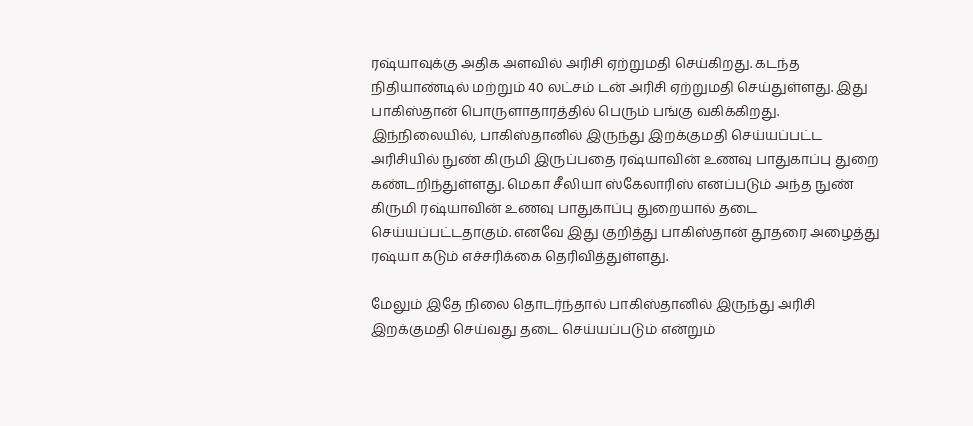ரஷ்யாவுக்கு அதிக அளவில் அரிசி ஏற்றுமதி செய்கிறது. கடந்த நிதியாண்டில் மற்றும் 40 லட்சம் டன் அரிசி ஏற்றுமதி செய்துள்ளது. இது பாகிஸ்தான் பொருளாதாரத்தில் பெரும் பங்கு வகிக்கிறது. இந்நிலையில், பாகிஸ்தானில் இருந்து இறக்குமதி செய்யப்பட்ட அரிசியில் நுண் கிருமி இருப்பதை ரஷ்யாவின் உணவு பாதுகாப்பு துறை கண்டறிந்துள்ளது. மெகா சீலியா ஸ்கேலாரிஸ் எனப்படும் அந்த நுண் கிருமி ரஷ்யாவின் உணவு பாதுகாப்பு துறையால் தடை செய்யப்பட்டதாகும். எனவே இது குறித்து பாகிஸ்தான் தூதரை அழைத்து ரஷ்யா கடும் எச்சரிக்கை தெரிவித்துள்ளது.

மேலும் இதே நிலை தொடர்ந்தால் பாகிஸ்தானில் இருந்து அரிசி இறக்குமதி செய்வது தடை செய்யப்படும் என்றும்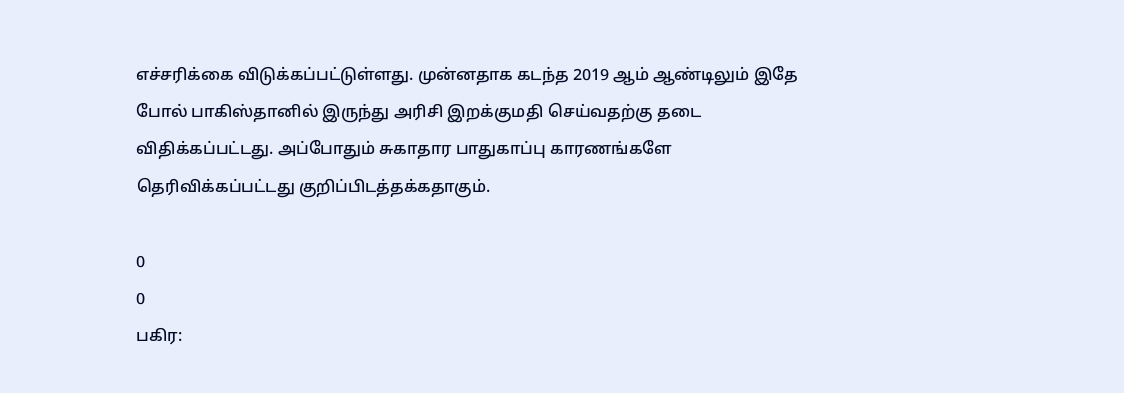எச்சரிக்கை விடுக்கப்பட்டுள்ளது. முன்னதாக கடந்த 2019 ஆம் ஆண்டிலும் இதே போல் பாகிஸ்தானில் இருந்து அரிசி இறக்குமதி செய்வதற்கு தடை விதிக்கப்பட்டது. அப்போதும் சுகாதார பாதுகாப்பு காரணங்களே தெரிவிக்கப்பட்டது குறிப்பிடத்தக்கதாகும்.

0
0
பகிர: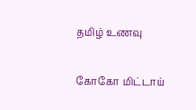தமிழ் உணவு

கோகோ மிட்டாய்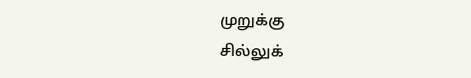முறுக்கு
சில்லுக்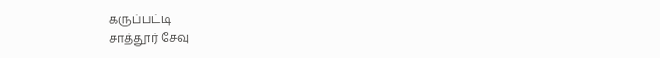கருப்பட்டி
சாத்தூர் சேவு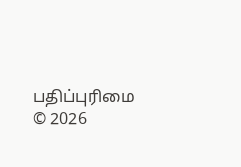பதிப்புரிமை © 2026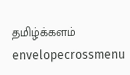தமிழ்க்களம்
envelopecrossmenu